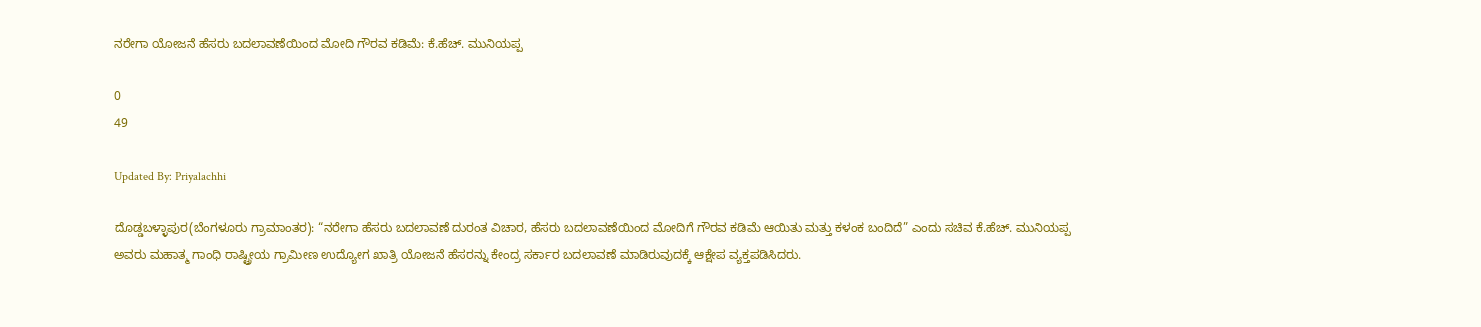ನರೇಗಾ ಯೋಜನೆ ಹೆಸರು ಬದಲಾವಣೆಯಿಂದ ಮೋದಿ ಗೌರವ ಕಡಿಮೆ: ಕೆ.ಹೆಚ್. ಮುನಿಯಪ್ಪ

0
49

Updated By: Priyalachhi

ದೊಡ್ಡಬಳ್ಳಾಪುರ(ಬೆಂಗಳೂರು ಗ್ರಾಮಾಂತರ): “ನರೇಗಾ ಹೆಸರು ಬದಲಾವಣೆ ದುರಂತ ವಿಚಾರ, ಹೆಸರು ಬದಲಾವಣೆಯಿಂದ ಮೋದಿಗೆ ಗೌರವ ಕಡಿಮೆ ಆಯಿತು ಮತ್ತು ಕಳಂಕ ಬಂದಿದೆ” ಎಂದು ಸಚಿವ ಕೆ.ಹೆಚ್. ಮುನಿಯಪ್ಪ ಅವರು ಮಹಾತ್ಮ ಗಾಂಧಿ ರಾಷ್ಟ್ರೀಯ ಗ್ರಾಮೀಣ ಉದ್ಯೋಗ ಖಾತ್ರಿ ಯೋಜನೆ ಹೆಸರನ್ನು ಕೇಂದ್ರ ಸರ್ಕಾರ ಬದಲಾವಣೆ ಮಾಡಿರುವುದಕ್ಕೆ ಆಕ್ಷೇಪ ವ್ಯಕ್ತಪಡಿಸಿದರು.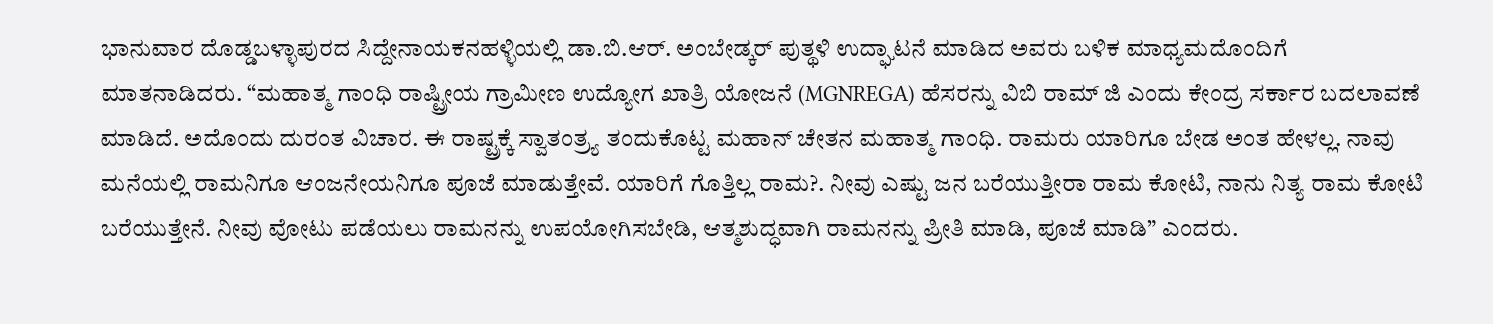ಭಾನುವಾರ ದೊಡ್ಡಬಳ್ಳಾಪುರದ ಸಿದ್ದೇನಾಯಕನಹಳ್ಳಿಯಲ್ಲಿ ಡಾ.ಬಿ.ಆರ್. ಅಂಬೇಡ್ಕರ್ ಪುತ್ಥಳಿ ಉದ್ಘಾಟನೆ ಮಾಡಿದ ಅವರು ಬಳಿಕ ಮಾಧ್ಯಮದೊಂದಿಗೆ ಮಾತನಾಡಿದರು. “ಮಹಾತ್ಮ ಗಾಂಧಿ ರಾಷ್ಟ್ರೀಯ ಗ್ರಾಮೀಣ ಉದ್ಯೋಗ ಖಾತ್ರಿ ಯೋಜನೆ (MGNREGA) ಹೆಸರನ್ನು ವಿಬಿ ರಾಮ್ ಜಿ ಎಂದು ಕೇಂದ್ರ ಸರ್ಕಾರ ಬದಲಾವಣೆ ಮಾಡಿದೆ. ಅದೊಂದು ದುರಂತ ವಿಚಾರ. ಈ ರಾಷ್ಟ್ರಕ್ಕೆ ಸ್ವಾತಂತ್ರ್ಯ ತಂದುಕೊಟ್ಟ ಮಹಾನ್ ಚೇತನ ಮಹಾತ್ಮ ಗಾಂಧಿ. ರಾಮರು ಯಾರಿಗೂ ಬೇಡ ಅಂತ ಹೇಳಲ್ಲ. ನಾವು ಮನೆಯಲ್ಲಿ ರಾಮನಿಗೂ ಆಂಜನೇಯನಿಗೂ ಪೂಜೆ ಮಾಡುತ್ತೇವೆ. ಯಾರಿಗೆ ಗೊತ್ತಿಲ್ಲ ರಾಮ?. ನೀವು ಎಷ್ಟು ಜನ ಬರೆಯುತ್ತೀರಾ ರಾಮ ಕೋಟಿ, ನಾನು ನಿತ್ಯ ರಾಮ ಕೋಟಿ ಬರೆಯುತ್ತೇನೆ. ನೀವು ವೋಟು ಪಡೆಯಲು ರಾಮನನ್ನು ಉಪಯೋಗಿಸಬೇಡಿ, ಆತ್ಮಶುದ್ಧವಾಗಿ ರಾಮನನ್ನು ಪ್ರೀತಿ ಮಾಡಿ, ಪೂಜೆ ಮಾಡಿ” ಎಂದರು.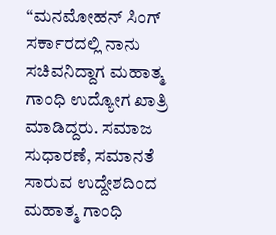“ಮನಮೋಹನ್ ಸಿಂಗ್ ಸರ್ಕಾರದಲ್ಲಿ ನಾನು ಸಚಿವನಿದ್ದಾಗ ಮಹಾತ್ಮ ಗಾಂಧಿ ಉದ್ಯೋಗ ಖಾತ್ರಿ ಮಾಡಿದ್ದರು. ಸಮಾಜ ಸುಧಾರಣೆ, ಸಮಾನತೆ ಸಾರುವ ಉದ್ದೇಶದಿಂದ ಮಹಾತ್ಮ ಗಾಂಧಿ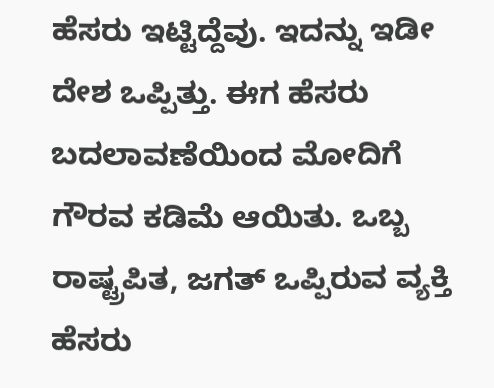ಹೆಸರು ಇಟ್ಟಿದ್ದೆವು. ಇದನ್ನು ಇಡೀ ದೇಶ ಒಪ್ಪಿತ್ತು. ಈಗ ಹೆಸರು ಬದಲಾವಣೆಯಿಂದ ಮೋದಿಗೆ ಗೌರವ ಕಡಿಮೆ ಆಯಿತು. ಒಬ್ಬ ರಾಷ್ಟ್ರಪಿತ, ಜಗತ್ ಒಪ್ಪಿರುವ ವ್ಯಕ್ತಿ ಹೆಸರು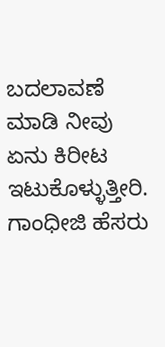ಬದಲಾವಣೆ ಮಾಡಿ ನೀವು ಏನು ಕಿರೀಟ ಇಟುಕೊಳ್ಳುತ್ತೀರಿ. ಗಾಂಧೀಜಿ ಹೆಸರು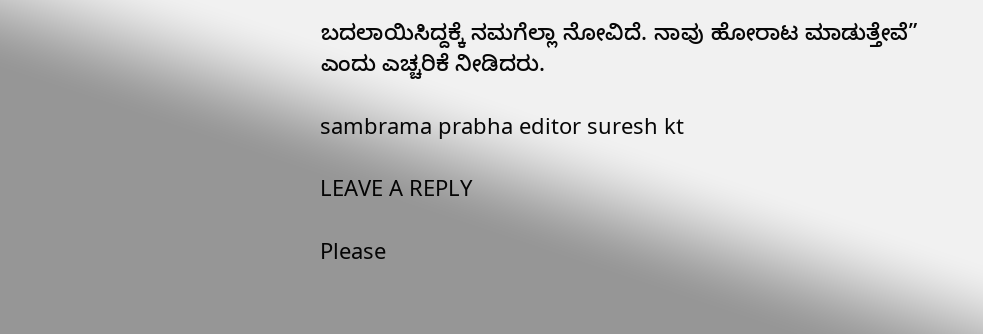ಬದಲಾಯಿಸಿದ್ದಕ್ಕೆ ನಮಗೆಲ್ಲಾ ನೋವಿದೆ. ನಾವು ಹೋರಾಟ ಮಾಡುತ್ತೇವೆ” ಎಂದು ಎಚ್ಚರಿಕೆ ನೀಡಿದರು.

sambrama prabha editor suresh kt

LEAVE A REPLY

Please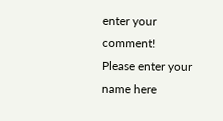enter your comment!
Please enter your name here